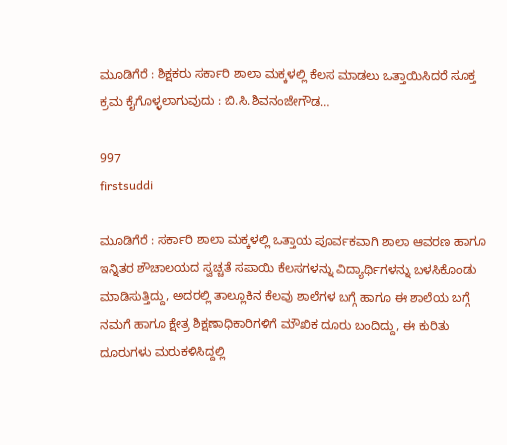ಮೂಡಿಗೆರೆ : ಶಿಕ್ಷಕರು ಸರ್ಕಾರಿ ಶಾಲಾ ಮಕ್ಕಳಲ್ಲಿ ಕೆಲಸ ಮಾಡಲು ಒತ್ತಾಯಿಸಿದರೆ ಸೂಕ್ತ ಕ್ರಮ ಕೈಗೊಳ್ಳಲಾಗುವುದು : ಬಿ.ಸಿ.ಶಿವನಂಜೇಗೌಡ…

997
firstsuddi

ಮೂಡಿಗೆರೆ : ಸರ್ಕಾರಿ ಶಾಲಾ ಮಕ್ಕಳಲ್ಲಿ ಒತ್ತಾಯ ಪೂರ್ವಕವಾಗಿ ಶಾಲಾ ಆವರಣ ಹಾಗೂ ಇನ್ನಿತರ ಶೌಚಾಲಯದ ಸ್ವಚ್ಚತೆ ಸಪಾಯಿ ಕೆಲಸಗಳನ್ನು ವಿದ್ಯಾರ್ಥಿಗಳನ್ನು ಬಳಸಿಕೊಂಡು ಮಾಡಿಸುತ್ತಿದ್ದು, ಅದರಲ್ಲಿ ತಾಲ್ಲೂಕಿನ ಕೆಲವು ಶಾಲೆಗಳ ಬಗ್ಗೆ ಹಾಗೂ ಈ ಶಾಲೆಯ ಬಗ್ಗೆ ನಮಗೆ ಹಾಗೂ ಕ್ಷೇತ್ರ ಶಿಕ್ಷಣಾಧಿಕಾರಿಗಳಿಗೆ ಮೌಖಿಕ ದೂರು ಬಂದಿದ್ದು, ಈ ಕುರಿತು ದೂರುಗಳು ಮರುಕಳಿಸಿದ್ದಲ್ಲಿ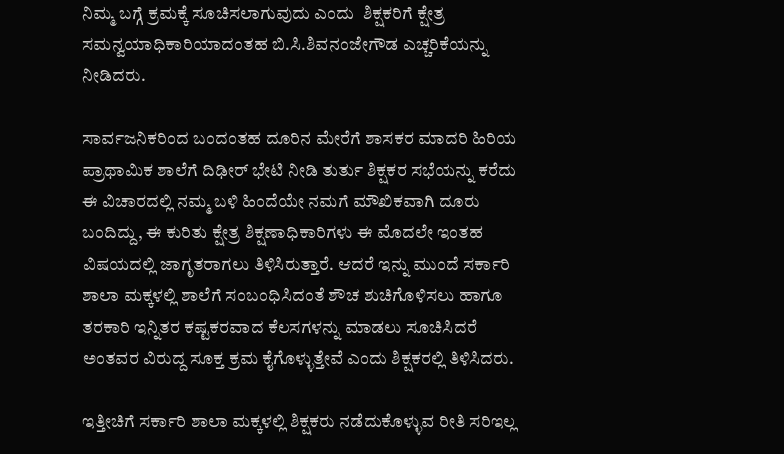ನಿಮ್ಮ ಬಗ್ಗೆ ಕ್ರಮಕ್ಕೆ ಸೂಚಿಸಲಾಗುವುದು ಎಂದು  ಶಿಕ್ಷಕರಿಗೆ ಕ್ಷೇತ್ರ ಸಮನ್ವಯಾಧಿಕಾರಿಯಾದಂತಹ ಬಿ.ಸಿ.ಶಿವನಂಜೇಗೌಡ ಎಚ್ಚರಿಕೆಯನ್ನು ನೀಡಿದರು.

ಸಾರ್ವಜನಿಕರಿಂದ ಬಂದಂತಹ ದೂರಿನ ಮೇರೆಗೆ ಶಾಸಕರ ಮಾದರಿ ಹಿರಿಯ ಪ್ರಾಥಾಮಿಕ ಶಾಲೆಗೆ ದಿಢೀರ್ ಭೇಟಿ ನೀಡಿ ತುರ್ತು ಶಿಕ್ಷಕರ ಸಭೆಯನ್ನು ಕರೆದು ಈ ವಿಚಾರದಲ್ಲಿ ನಮ್ಮ ಬಳಿ ಹಿಂದೆಯೇ ನಮಗೆ ಮೌಖಿಕವಾಗಿ ದೂರು ಬಂದಿದ್ದು, ಈ ಕುರಿತು ಕ್ಷೇತ್ರ ಶಿಕ್ಷಣಾಧಿಕಾರಿಗಳು ಈ ಮೊದಲೇ ಇಂತಹ ವಿಷಯದಲ್ಲಿ ಜಾಗೃತರಾಗಲು ತಿಳಿಸಿರುತ್ತಾರೆ. ಆದರೆ ಇನ್ನು ಮುಂದೆ ಸರ್ಕಾರಿ ಶಾಲಾ ಮಕ್ಕಳಲ್ಲಿ ಶಾಲೆಗೆ ಸಂಬಂಧಿಸಿದಂತೆ ಶೌಚ ಶುಚಿಗೊಳಿಸಲು ಹಾಗೂ ತರಕಾರಿ ಇನ್ನಿತರ ಕಷ್ಟಕರವಾದ ಕೆಲಸಗಳನ್ನು ಮಾಡಲು ಸೂಚಿಸಿದರೆ ಅಂತವರ ವಿರುದ್ದ ಸೂಕ್ತ ಕ್ರಮ ಕೈಗೊಳ್ಳುತ್ತೇವೆ ಎಂದು ಶಿಕ್ಷಕರಲ್ಲಿ ತಿಳಿಸಿದರು.

ಇತ್ತೀಚಿಗೆ ಸರ್ಕಾರಿ ಶಾಲಾ ಮಕ್ಕಳಲ್ಲಿ ಶಿಕ್ಷಕರು ನಡೆದುಕೊಳ್ಳುವ ರೀತಿ ಸರಿಇಲ್ಲ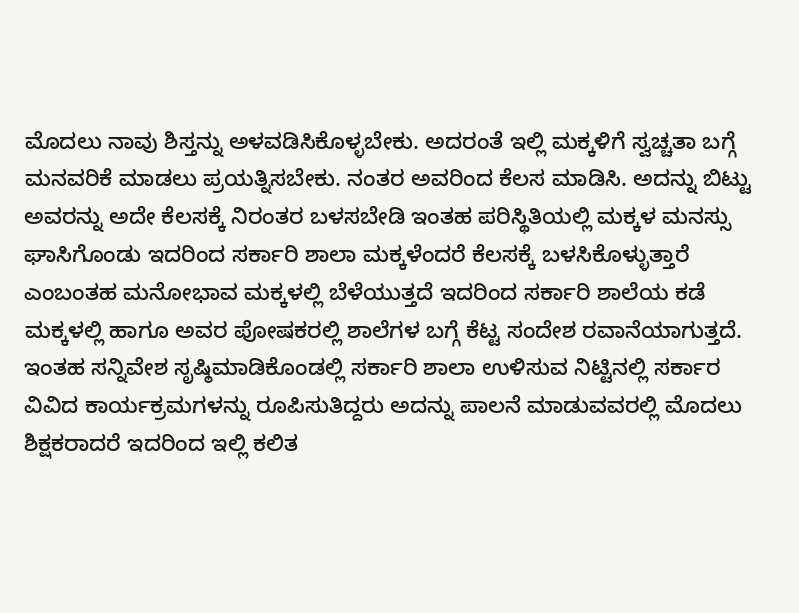ಮೊದಲು ನಾವು ಶಿಸ್ತನ್ನು ಅಳವಡಿಸಿಕೊಳ್ಳಬೇಕು. ಅದರಂತೆ ಇಲ್ಲಿ ಮಕ್ಕಳಿಗೆ ಸ್ವಚ್ಚತಾ ಬಗ್ಗೆ ಮನವರಿಕೆ ಮಾಡಲು ಪ್ರಯತ್ನಿಸಬೇಕು. ನಂತರ ಅವರಿಂದ ಕೆಲಸ ಮಾಡಿಸಿ. ಅದನ್ನು ಬಿಟ್ಟು ಅವರನ್ನು ಅದೇ ಕೆಲಸಕ್ಕೆ ನಿರಂತರ ಬಳಸಬೇಡಿ ಇಂತಹ ಪರಿಸ್ಥಿತಿಯಲ್ಲಿ ಮಕ್ಕಳ ಮನಸ್ಸು ಘಾಸಿಗೊಂಡು ಇದರಿಂದ ಸರ್ಕಾರಿ ಶಾಲಾ ಮಕ್ಕಳೆಂದರೆ ಕೆಲಸಕ್ಕೆ ಬಳಸಿಕೊಳ್ಳುತ್ತಾರೆ ಎಂಬಂತಹ ಮನೋಭಾವ ಮಕ್ಕಳಲ್ಲಿ ಬೆಳೆಯುತ್ತದೆ ಇದರಿಂದ ಸರ್ಕಾರಿ ಶಾಲೆಯ ಕಡೆ ಮಕ್ಕಳಲ್ಲಿ ಹಾಗೂ ಅವರ ಪೋಷಕರಲ್ಲಿ ಶಾಲೆಗಳ ಬಗ್ಗೆ ಕೆಟ್ಟ ಸಂದೇಶ ರವಾನೆಯಾಗುತ್ತದೆ. ಇಂತಹ ಸನ್ನಿವೇಶ ಸೃಷ್ಠಿಮಾಡಿಕೊಂಡಲ್ಲಿ ಸರ್ಕಾರಿ ಶಾಲಾ ಉಳಿಸುವ ನಿಟ್ಟಿನಲ್ಲಿ ಸರ್ಕಾರ ವಿವಿದ ಕಾರ್ಯಕ್ರಮಗಳನ್ನು ರೂಪಿಸುತಿದ್ದರು ಅದನ್ನು ಪಾಲನೆ ಮಾಡುವವರಲ್ಲಿ ಮೊದಲು ಶಿಕ್ಷಕರಾದರೆ ಇದರಿಂದ ಇಲ್ಲಿ ಕಲಿತ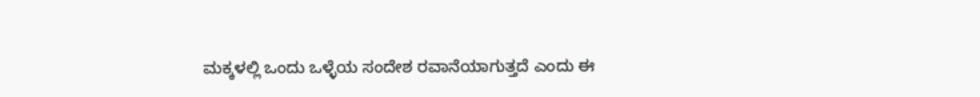ಮಕ್ಕಳಲ್ಲಿ ಒಂದು ಒಳ್ಳೆಯ ಸಂದೇಶ ರವಾನೆಯಾಗುತ್ತದೆ ಎಂದು ಈ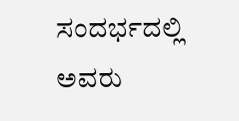ಸಂದರ್ಭದಲ್ಲಿ ಅವರು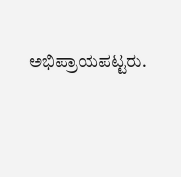ಅಭಿಪ್ರಾಯಪಟ್ಟರು.